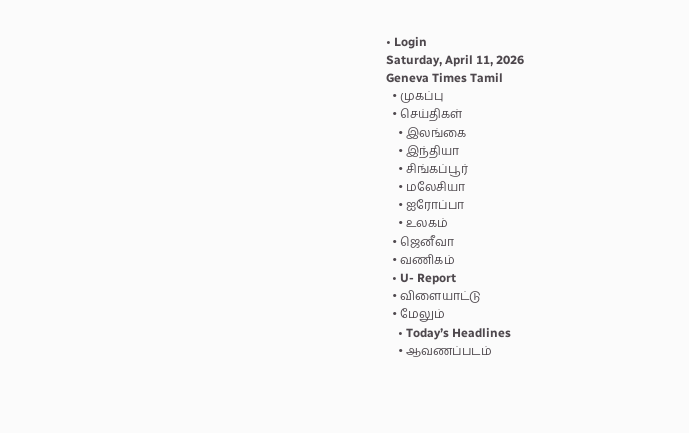• Login
Saturday, April 11, 2026
Geneva Times Tamil
  • முகப்பு
  • செய்திகள்
    • இலங்கை
    • இந்தியா
    • சிங்கப்பூர்
    • மலேசியா
    • ஐரோப்பா
    • உலகம்
  • ஜெனீவா
  • வணிகம்
  • U- Report
  • விளையாட்டு
  • மேலும்
    • Today’s Headlines
    • ஆவணப்படம்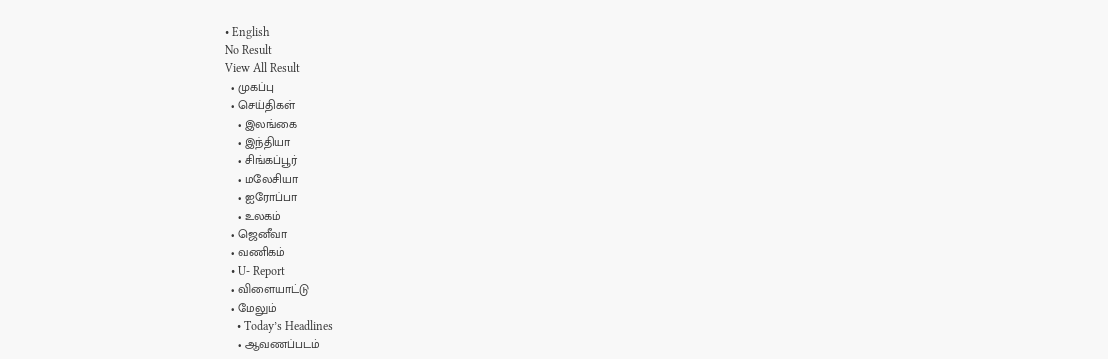• English
No Result
View All Result
  • முகப்பு
  • செய்திகள்
    • இலங்கை
    • இந்தியா
    • சிங்கப்பூர்
    • மலேசியா
    • ஐரோப்பா
    • உலகம்
  • ஜெனீவா
  • வணிகம்
  • U- Report
  • விளையாட்டு
  • மேலும்
    • Today’s Headlines
    • ஆவணப்படம்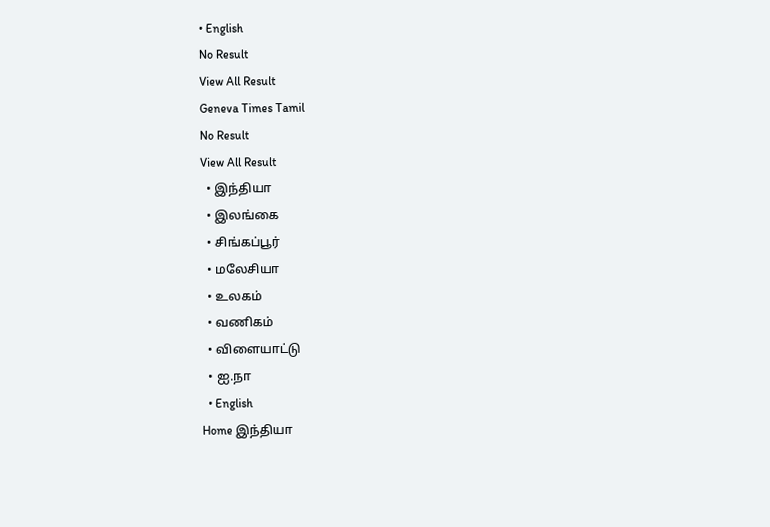• English
No Result
View All Result
Geneva Times Tamil
No Result
View All Result
  • இந்தியா
  • இலங்கை
  • சிங்கப்பூர்
  • மலேசியா
  • உலகம்
  • வணிகம்
  • விளையாட்டு
  • ஐ.நா
  • English
Home இந்தியா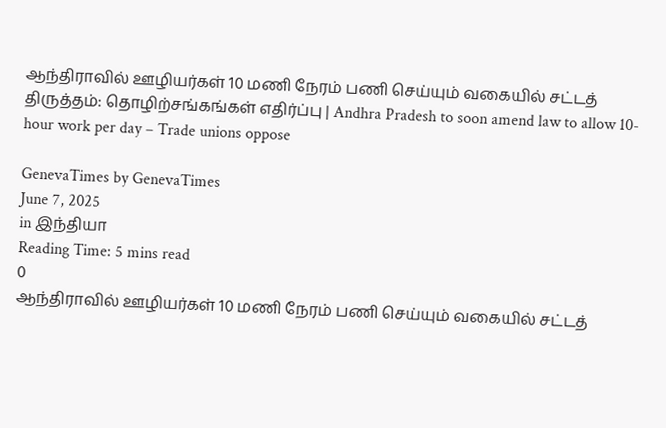ஆந்திராவில் ஊழியர்கள் 10 மணி நேரம் பணி செய்யும் வகையில் சட்டத் திருத்தம்: தொழிற்சங்கங்கள் எதிர்ப்பு | Andhra Pradesh to soon amend law to allow 10-hour work per day – Trade unions oppose

GenevaTimes by GenevaTimes
June 7, 2025
in இந்தியா
Reading Time: 5 mins read
0
ஆந்திராவில் ஊழியர்கள் 10 மணி நேரம் பணி செய்யும் வகையில் சட்டத்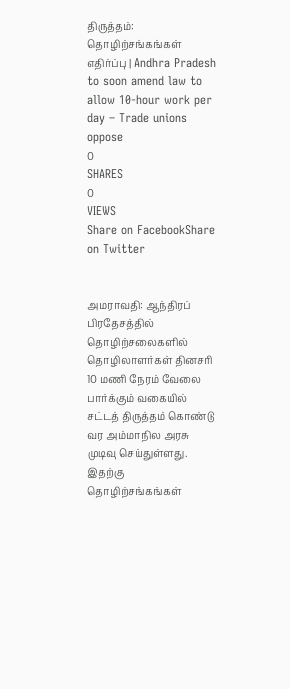திருத்தம்: தொழிற்சங்கங்கள் எதிர்ப்பு | Andhra Pradesh to soon amend law to allow 10-hour work per day – Trade unions oppose
0
SHARES
0
VIEWS
Share on FacebookShare on Twitter


அமராவதி: ஆந்திரப் பிரதேசத்தில் தொழிற்சலைகளில் தொழிலாளர்கள் தினசரி 10 மணி நேரம் வேலை பார்க்கும் வகையில் சட்டத் திருத்தம் கொண்டு வர அம்மாநில அரசு முடிவு செய்துள்ளது. இதற்கு தொழிற்சங்கங்கள்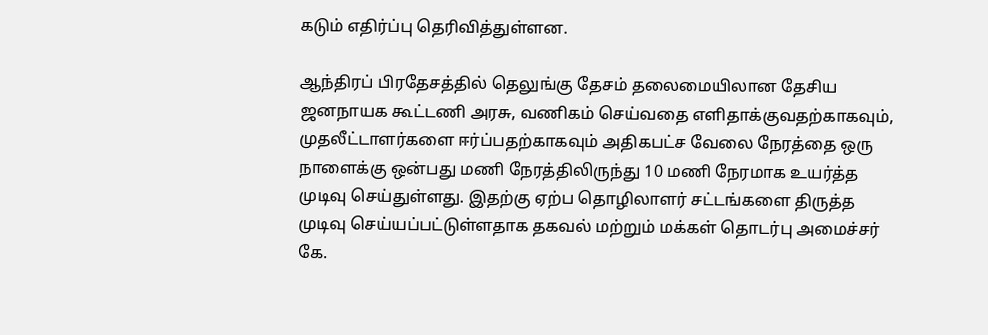கடும் எதிர்ப்பு தெரிவித்துள்ளன.

ஆந்திரப் பிரதேசத்தில் தெலுங்கு தேசம் தலைமையிலான தேசிய ஜனநாயக கூட்டணி அரசு, வணிகம் செய்வதை எளிதாக்குவதற்காகவும், முதலீட்டாளர்களை ஈர்ப்பதற்காகவும் அதிகபட்ச வேலை நேரத்தை ஒரு நாளைக்கு ஒன்பது மணி நேரத்திலிருந்து 10 மணி நேரமாக உயர்த்த முடிவு செய்துள்ளது. இதற்கு ஏற்ப தொழிலாளர் சட்டங்களை திருத்த முடிவு செய்யப்பட்டுள்ளதாக தகவல் மற்றும் மக்கள் தொடர்பு அமைச்சர் கே.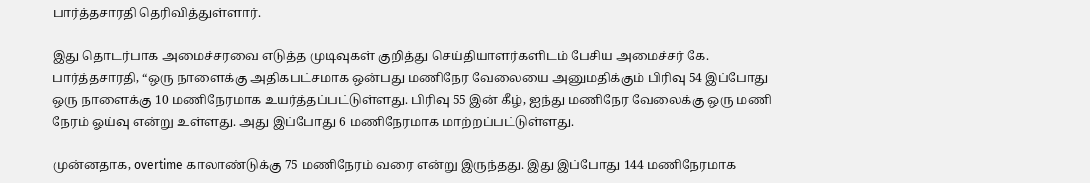பார்த்தசாரதி தெரிவித்துள்ளார்.

இது தொடர்பாக அமைச்சரவை எடுத்த முடிவுகள் குறித்து செய்தியாளர்களிடம் பேசிய அமைச்சர் கே. பார்த்தசாரதி, “ஒரு நாளைக்கு அதிகபட்சமாக ஒன்பது மணிநேர வேலையை அனுமதிக்கும் பிரிவு 54 இப்போது ஒரு நாளைக்கு 10 மணிநேரமாக உயர்த்தப்பட்டுள்ளது. பிரிவு 55 இன் கீழ், ஐந்து மணிநேர வேலைக்கு ஒரு மணி நேரம் ஓய்வு என்று உள்ளது. அது இப்போது 6 மணிநேரமாக மாற்றப்பட்டுள்ளது.

முன்னதாக, overtime காலாண்டுக்கு 75 மணிநேரம் வரை என்று இருந்தது. இது இப்போது 144 மணிநேரமாக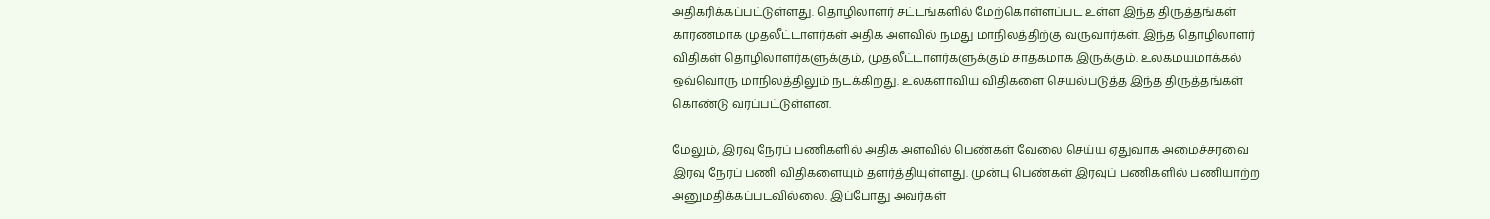அதிகரிக்கப்பட்டுள்ளது. தொழிலாளர் சட்டங்களில் மேற்கொள்ளப்பட உள்ள இந்த திருத்தங்கள் காரணமாக முதலீட்டாளர்கள் அதிக அளவில் நமது மாநிலத்திற்கு வருவார்கள். இந்த தொழிலாளர் விதிகள் தொழிலாளர்களுக்கும், முதலீட்டாளர்களுக்கும் சாதகமாக இருக்கும். உலகமயமாக்கல் ஒவ்வொரு மாநிலத்திலும் நடக்கிறது. உலகளாவிய விதிகளை செயல்படுத்த இந்த திருத்தங்கள் கொண்டு வரப்பட்டுள்ளன.

மேலும், இரவு நேரப் பணிகளில் அதிக அளவில் பெண்கள் வேலை செய்ய ஏதுவாக அமைச்சரவை இரவு நேரப் பணி விதிகளையும் தளர்த்தியுள்ளது. முன்பு பெண்கள் இரவுப் பணிகளில் பணியாற்ற அனுமதிக்கப்படவில்லை. இப்போது அவர்கள்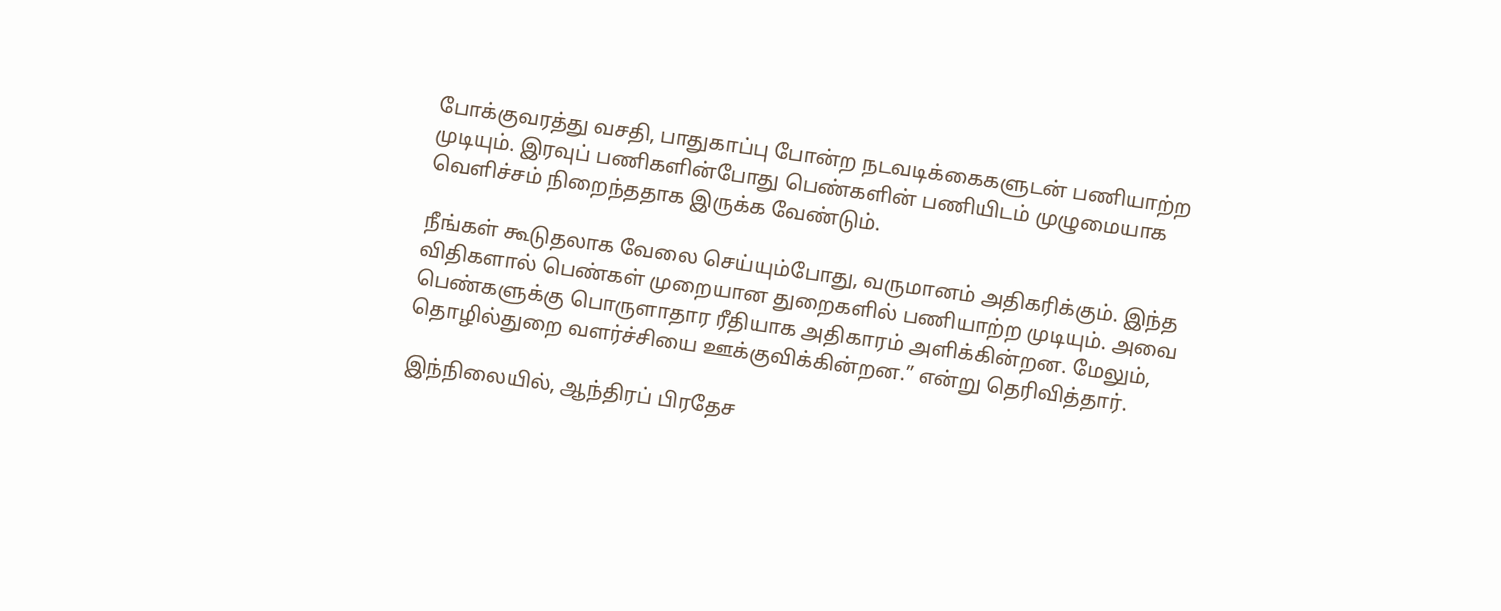போக்குவரத்து வசதி, பாதுகாப்பு போன்ற நடவடிக்கைகளுடன் பணியாற்ற முடியும். இரவுப் பணிகளின்போது பெண்களின் பணியிடம் முழுமையாக வெளிச்சம் நிறைந்ததாக இருக்க வேண்டும்.

நீங்கள் கூடுதலாக வேலை செய்யும்போது, வருமானம் அதிகரிக்கும். இந்த விதிகளால் பெண்கள் முறையான துறைகளில் பணியாற்ற முடியும். அவை பெண்களுக்கு பொருளாதார ரீதியாக அதிகாரம் அளிக்கின்றன. மேலும், தொழில்துறை வளர்ச்சியை ஊக்குவிக்கின்றன.” என்று தெரிவித்தார்.

இந்நிலையில், ஆந்திரப் பிரதேச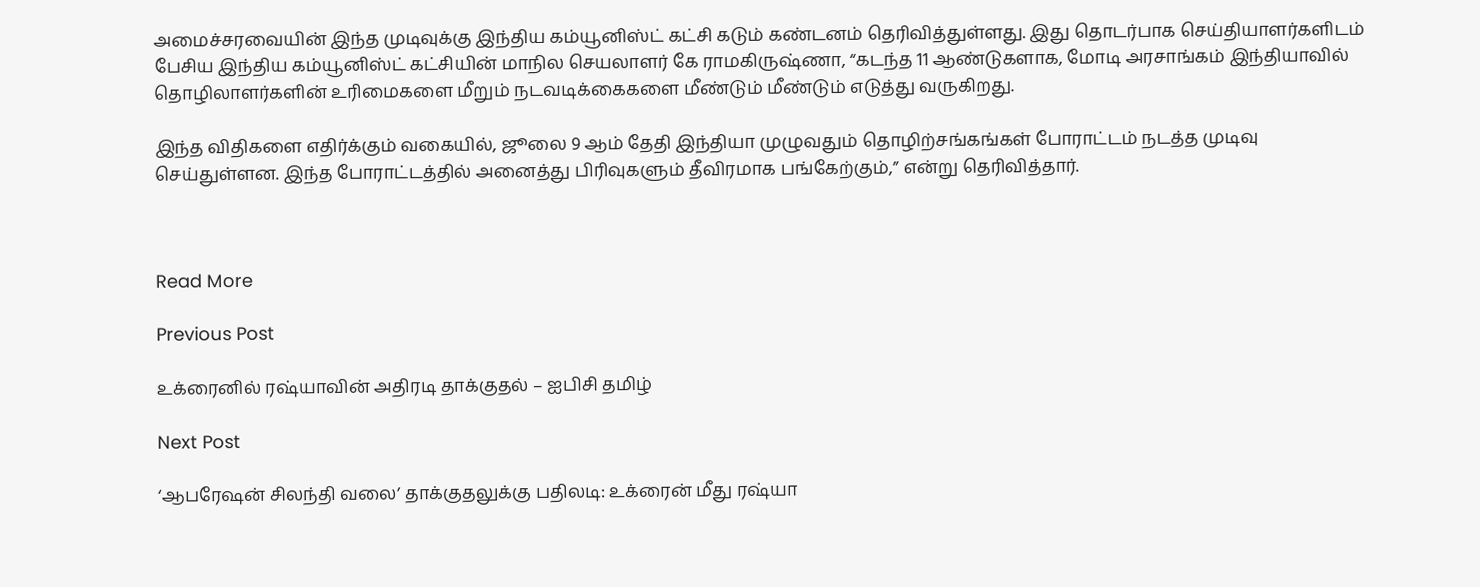அமைச்சரவையின் இந்த முடிவுக்கு இந்திய கம்யூனிஸ்ட் கட்சி கடும் கண்டனம் தெரிவித்துள்ளது. இது தொடர்பாக செய்தியாளர்களிடம் பேசிய இந்திய கம்யூனிஸ்ட் கட்சியின் மாநில செயலாளர் கே ராமகிருஷ்ணா, “கடந்த 11 ஆண்டுகளாக, மோடி அரசாங்கம் இந்தியாவில் தொழிலாளர்களின் உரிமைகளை மீறும் நடவடிக்கைகளை மீண்டும் மீண்டும் எடுத்து வருகிறது.

இந்த விதிகளை எதிர்க்கும் வகையில், ஜூலை 9 ஆம் தேதி இந்தியா முழுவதும் தொழிற்சங்கங்கள் போராட்டம் நடத்த முடிவு செய்துள்ளன. இந்த போராட்டத்தில் அனைத்து பிரிவுகளும் தீவிரமாக பங்கேற்கும்,” என்று தெரிவித்தார்.



Read More

Previous Post

உக்ரைனில் ரஷ்யாவின் அதிரடி தாக்குதல் – ஐபிசி தமிழ்

Next Post

‘ஆபரேஷன் சிலந்தி வலை’ தாக்குதலுக்கு பதிலடி: உக்ரைன் மீது ரஷ்யா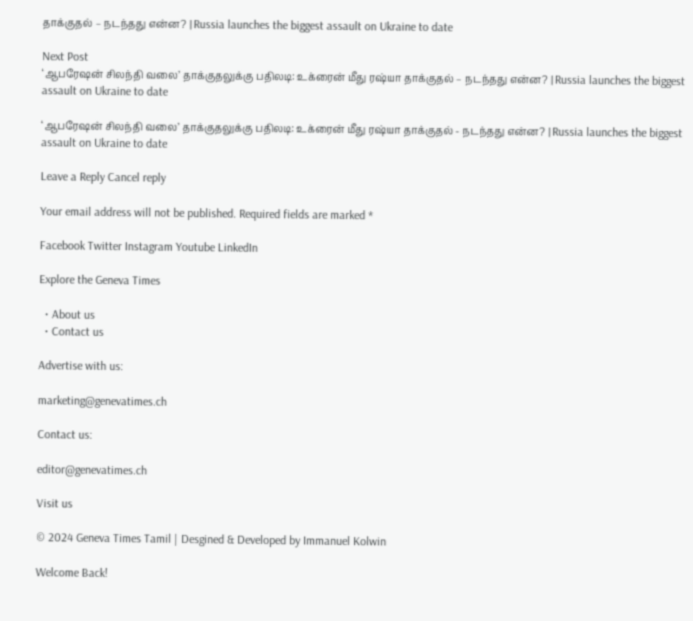தாக்குதல் – நடந்தது என்ன? | Russia launches the biggest assault on Ukraine to date

Next Post
‘ஆபரேஷன் சிலந்தி வலை’ தாக்குதலுக்கு பதிலடி: உக்ரைன் மீது ரஷ்யா தாக்குதல் – நடந்தது என்ன? | Russia launches the biggest assault on Ukraine to date

‘ஆபரேஷன் சிலந்தி வலை’ தாக்குதலுக்கு பதிலடி: உக்ரைன் மீது ரஷ்யா தாக்குதல் - நடந்தது என்ன? | Russia launches the biggest assault on Ukraine to date

Leave a Reply Cancel reply

Your email address will not be published. Required fields are marked *

Facebook Twitter Instagram Youtube LinkedIn

Explore the Geneva Times

  • About us
  • Contact us

Advertise with us:

marketing@genevatimes.ch

Contact us:

editor@genevatimes.ch

Visit us

© 2024 Geneva Times Tamil | Desgined & Developed by Immanuel Kolwin

Welcome Back!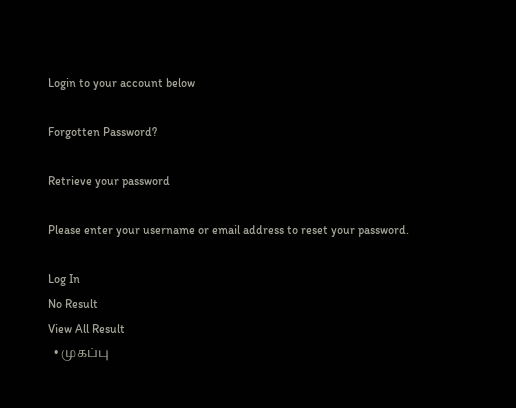Login to your account below

Forgotten Password?

Retrieve your password

Please enter your username or email address to reset your password.

Log In
No Result
View All Result
  • முகப்பு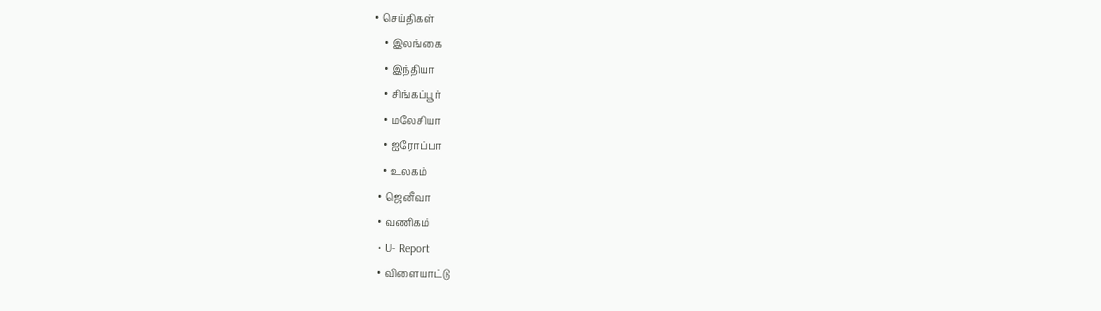• செய்திகள்
    • இலங்கை
    • இந்தியா
    • சிங்கப்பூர்
    • மலேசியா
    • ஐரோப்பா
    • உலகம்
  • ஜெனீவா
  • வணிகம்
  • U- Report
  • விளையாட்டு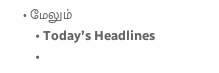• மேலும்
    • Today’s Headlines
    •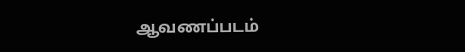ஆவணப்படம்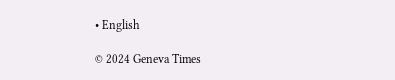• English

© 2024 Geneva Times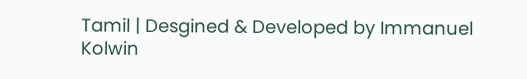Tamil | Desgined & Developed by Immanuel Kolwin